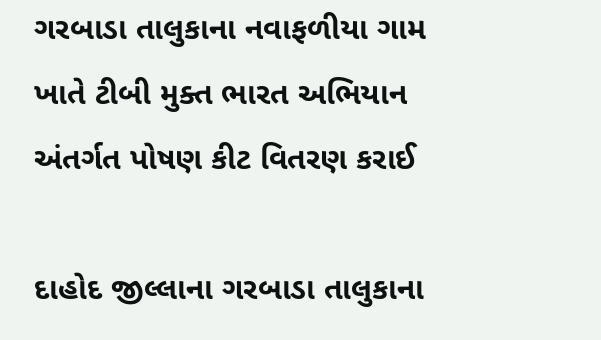ગરબાડા તાલુકાના નવાફળીયા ગામ ખાતે ટીબી મુક્ત ભારત અભિયાન અંતર્ગત પોષણ કીટ વિતરણ કરાઈ

દાહોદ જીલ્લાના ગરબાડા તાલુકાના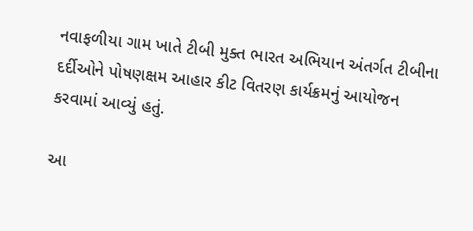નવાફળીયા ગામ ખાતે ટીબી મુક્ત ભારત અભિયાન અંતર્ગત ટીબીના દર્દીઓને પોષણક્ષમ આહાર કીટ વિતરણ કાર્યક્રમનું આયોજન કરવામાં આવ્યું હતું.

આ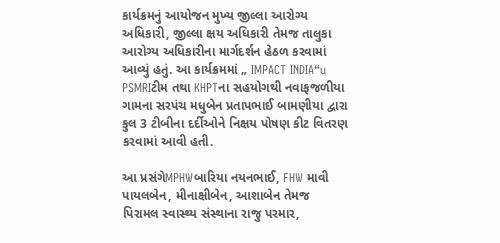કાર્યક્રમનું આયોજન મુખ્ય જીલ્લા આરોગ્ય અધિકારી, જીલ્લા ક્ષય અધિકારી તેમજ તાલુકા આરોગ્ય અધિકારીના માર્ગદર્શન હેઠળ કરવામાં આવ્યું હતું. આ કાર્યક્રમમાં „ IMPACT INDIA“u PSMRIટીમ તથા KHPTના સહયોગથી નવાફજળીયા ગામના સરપંચ મધુબેન પ્રતાપભાઈ બામણીયા દ્વારા કુલ 3 ટીબીના દર્દીઓને નિક્ષય પોષણ કીટ વિતરણ કરવામાં આવી હતી.

આ પ્રસંગેMPHWબારિયા નયનભાઈ, FHW માવી પાયલબેન, મીનાક્ષીબેન, આશાબેન તેમજ પિરામલ સ્વાસ્થ્ય સંસ્થાના રાજુ પરમાર,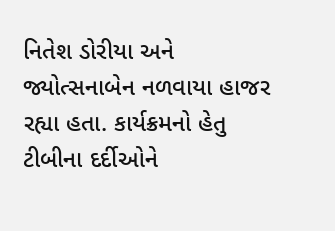નિતેશ ડોરીયા અને જ્યોત્સનાબેન નળવાયા હાજર રહ્યા હતા. કાર્યક્રમનો હેતુ ટીબીના દર્દીઓને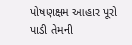પોષણક્ષમ આહાર પૂરો પાડી તેમની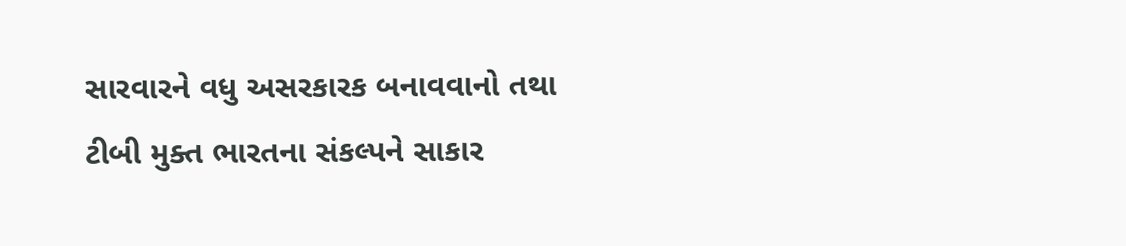સારવારને વધુ અસરકારક બનાવવાનો તથા ટીબી મુક્ત ભારતના સંકલ્પને સાકાર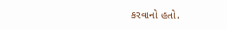કરવાનો હતો.